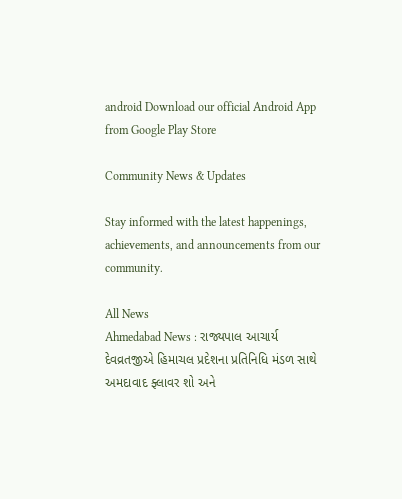android Download our official Android App from Google Play Store

Community News & Updates

Stay informed with the latest happenings, achievements, and announcements from our community.

All News
Ahmedabad News : રાજ્યપાલ આચાર્ય દેવવ્રતજીએ હિમાચલ પ્રદેશના પ્રતિનિધિ મંડળ સાથે અમદાવાદ ફ્લાવર શો અને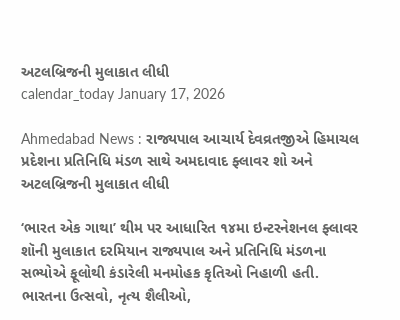અટલબ્રિજની મુલાકાત લીધી
calendar_today January 17, 2026

Ahmedabad News : રાજ્યપાલ આચાર્ય દેવવ્રતજીએ હિમાચલ પ્રદેશના પ્રતિનિધિ મંડળ સાથે અમદાવાદ ફ્લાવર શો અને અટલબ્રિજની મુલાકાત લીધી

‘ભારત એક ગાથા’ થીમ પર આધારિત ૧૪મા ઇન્ટરનેશનલ ફ્લાવર શૉની મુલાકાત દરમિયાન રાજ્યપાલ અને પ્રતિનિધિ મંડળના સભ્યોએ ફૂલોથી કંડારેલી મનમોહક કૃતિઓ નિહાળી હતી. ભારતના ઉત્સવો, નૃત્ય શૈલીઓ,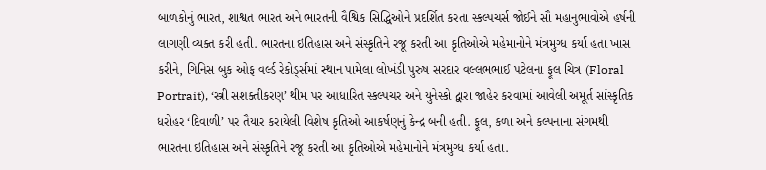બાળકોનું ભારત, શાશ્વત ભારત અને ભારતની વૈશ્વિક સિદ્ધિઓને પ્રદર્શિત કરતા સ્કલ્પચર્સ જોઈને સૌ મહાનુભાવોએ હર્ષની લાગણી વ્યક્ત કરી હતી. ભારતના ઇતિહાસ અને સંસ્કૃતિને રજૂ કરતી આ કૃતિઓએ મહેમાનોને મંત્રમુગ્ધ કર્યા હતા ખાસ કરીને, ગિનિસ બુક ઓફ વર્લ્ડ રેકોર્ડ્સમાં સ્થાન પામેલા લોખંડી પુરુષ સરદાર વલ્લભભાઈ પટેલના ફૂલ ચિત્ર (Floral Portrait), ‘સ્ત્રી સશક્તીકરણ’ થીમ પર આધારિત સ્કલ્પચર અને યુનેસ્કો દ્વારા જાહેર કરવામાં આવેલી અમૂર્ત સાંસ્કૃતિક ધરોહર ‘દિવાળી’ પર તૈયાર કરાયેલી વિશેષ કૃતિઓ આકર્ષણનું કેન્દ્ર બની હતી. ફૂલ, કળા અને કલ્પનાના સંગમથી ભારતના ઇતિહાસ અને સંસ્કૃતિને રજૂ કરતી આ કૃતિઓએ મહેમાનોને મંત્રમુગ્ધ કર્યા હતા.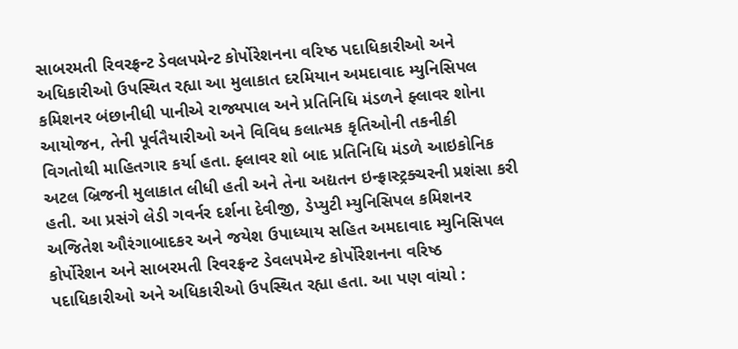સાબરમતી રિવરફ્રન્ટ ડેવલપમેન્ટ કોર્પોરેશનના વરિષ્ઠ પદાધિકારીઓ અને અધિકારીઓ ઉપસ્થિત રહ્યા આ મુલાકાત દરમિયાન અમદાવાદ મ્યુનિસિપલ કમિશનર બંછાનીધી પાનીએ રાજ્યપાલ અને પ્રતિનિધિ મંડળને ફ્લાવર શોના આયોજન, તેની પૂર્વતૈયારીઓ અને વિવિધ કલાત્મક કૃતિઓની તકનીકી વિગતોથી માહિતગાર કર્યા હતા. ફ્લાવર શો બાદ પ્રતિનિધિ મંડળે આઇકોનિક અટલ બ્રિજની મુલાકાત લીધી હતી અને તેના અદ્યતન ઇન્ફ્રાસ્ટ્રક્ચરની પ્રશંસા કરી હતી. આ પ્રસંગે લેડી ગવર્નર દર્શના દેવીજી, ડેપ્યુટી મ્યુનિસિપલ કમિશનર અજિતેશ ઔરંગાબાદકર અને જયેશ ઉપાધ્યાય સહિત અમદાવાદ મ્યુનિસિપલ કોર્પોરેશન અને સાબરમતી રિવરફ્રન્ટ ડેવલપમેન્ટ કોર્પોરેશનના વરિષ્ઠ પદાધિકારીઓ અને અધિકારીઓ ઉપસ્થિત રહ્યા હતા. આ પણ વાંચો :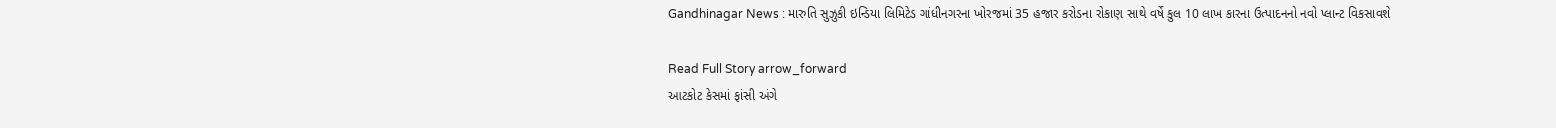Gandhinagar News : મારુતિ સુઝુકી ઇન્ડિયા લિમિટેડ ગાંધીનગરના ખોરજમાં 35 હજાર કરોડના રોકાણ સાથે વર્ષે કુલ 10 લાખ કારના ઉત્પાદનનો નવો પ્લાન્ટ વિકસાવશે

Read Full Story arrow_forward
આટકોટ કેસમાં ફાંસી અંગે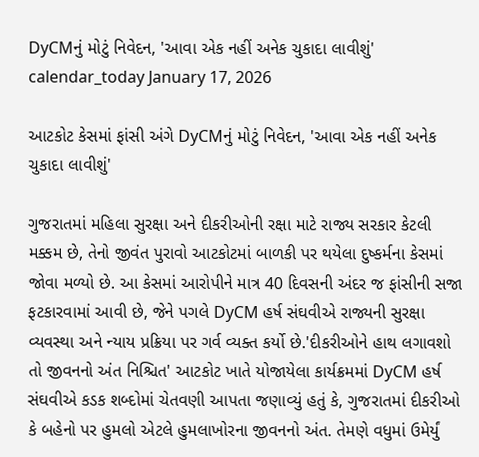DyCMનું મોટું નિવેદન, 'આવા એક નહીં અનેક ચુકાદા લાવીશું'
calendar_today January 17, 2026

આટકોટ કેસમાં ફાંસી અંગે DyCMનું મોટું નિવેદન, 'આવા એક નહીં અનેક ચુકાદા લાવીશું'

ગુજરાતમાં મહિલા સુરક્ષા અને દીકરીઓની રક્ષા માટે રાજ્ય સરકાર કેટલી મક્કમ છે, તેનો જીવંત પુરાવો આટકોટમાં બાળકી પર થયેલા દુષ્કર્મના કેસમાં જોવા મળ્યો છે. આ કેસમાં આરોપીને માત્ર 40 દિવસની અંદર જ ફાંસીની સજા ફટકારવામાં આવી છે, જેને પગલે DyCM હર્ષ સંઘવીએ રાજ્યની સુરક્ષા વ્યવસ્થા અને ન્યાય પ્રક્રિયા પર ગર્વ વ્યક્ત કર્યો છે.'દીકરીઓને હાથ લગાવશો તો જીવનનો અંત નિશ્ચિત' આટકોટ ખાતે યોજાયેલા કાર્યક્રમમાં DyCM હર્ષ સંઘવીએ કડક શબ્દોમાં ચેતવણી આપતા જણાવ્યું હતું કે, ગુજરાતમાં દીકરીઓ કે બહેનો પર હુમલો એટલે હુમલાખોરના જીવનનો અંત. તેમણે વધુમાં ઉમેર્યું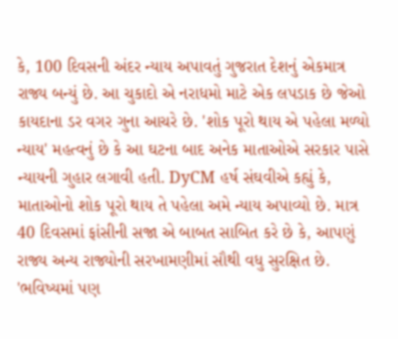કે, 100 દિવસની અંદર ન્યાય અપાવતું ગુજરાત દેશનું એકમાત્ર રાજ્ય બન્યું છે. આ ચુકાદો એ નરાધમો માટે એક લપડાક છે જેઓ કાયદાના ડર વગર ગુના આચરે છે. 'શોક પૂરો થાય એ પહેલા મળ્યો ન્યાય' મહત્વનું છે કે આ ઘટના બાદ અનેક માતાઓએ સરકાર પાસે ન્યાયની ગુહાર લગાવી હતી. DyCM હર્ષ સંઘવીએ કહ્યું કે, માતાઓનો શોક પૂરો થાય તે પહેલા અમે ન્યાય અપાવ્યો છે. માત્ર 40 દિવસમાં ફાંસીની સજા એ બાબત સાબિત કરે છે કે, આપણું રાજ્ય અન્ય રાજ્યોની સરખામણીમાં સૌથી વધુ સુરક્ષિત છે. 'ભવિષ્યમાં પણ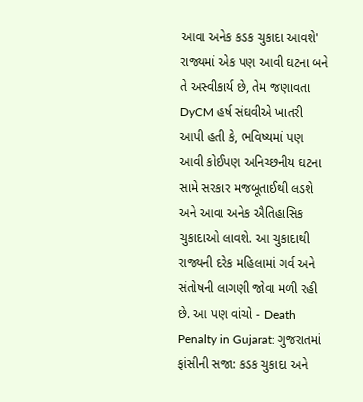આવા અનેક કડક ચુકાદા આવશે' રાજ્યમાં એક પણ આવી ઘટના બને તે અસ્વીકાર્ય છે, તેમ જણાવતા DyCM હર્ષ સંઘવીએ ખાતરી આપી હતી કે, ભવિષ્યમાં પણ આવી કોઈપણ અનિચ્છનીય ઘટના સામે સરકાર મજબૂતાઈથી લડશે અને આવા અનેક ઐતિહાસિક ચુકાદાઓ લાવશે. આ ચુકાદાથી રાજ્યની દરેક મહિલામાં ગર્વ અને સંતોષની લાગણી જોવા મળી રહી છે. આ પણ વાંચો - Death Penalty in Gujarat: ગુજરાતમાં ફાંસીની સજા: કડક ચુકાદા અને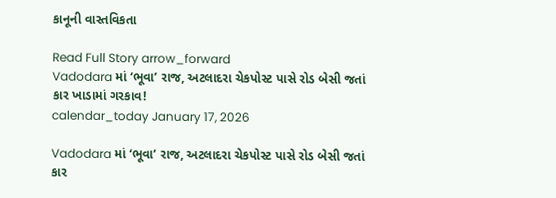કાનૂની વાસ્તવિકતા

Read Full Story arrow_forward
Vadodara માં ‘ભૂવા’ રાજ, અટલાદરા ચેકપોસ્ટ પાસે રોડ બેસી જતાં કાર ખાડામાં ગરકાવ!
calendar_today January 17, 2026

Vadodara માં ‘ભૂવા’ રાજ, અટલાદરા ચેકપોસ્ટ પાસે રોડ બેસી જતાં કાર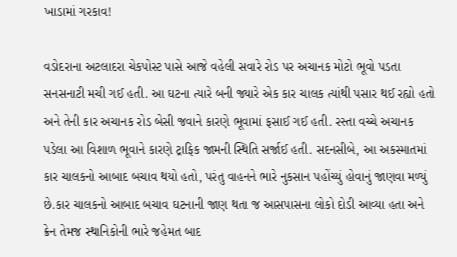ખાડામાં ગરકાવ!

વડોદરાના અટલાદરા ચેકપોસ્ટ પાસે આજે વહેલી સવારે રોડ પર અચાનક મોટો ભૂવો પડતા સનસનાટી મચી ગઈ હતી. આ ઘટના ત્યારે બની જ્યારે એક કાર ચાલક ત્યાંથી પસાર થઈ રહ્યો હતો અને તેની કાર અચાનક રોડ બેસી જવાને કારણે ભૂવામાં ફસાઈ ગઈ હતી. રસ્તા વચ્ચે અચાનક પડેલા આ વિશાળ ભૂવાને કારણે ટ્રાફિક જામની સ્થિતિ સર્જાઈ હતી. સદનસીબે, આ અકસ્માતમાં કાર ચાલકનો આબાદ બચાવ થયો હતો, પરંતુ વાહનને ભારે નુકસાન પહોંચ્યું હોવાનું જાણવા મળ્યું છે.કાર ચાલકનો આબાદ બચાવ ઘટનાની જાણ થતા જ આસપાસના લોકો દોડી આવ્યા હતા અને ક્રેન તેમજ સ્થાનિકોની ભારે જહેમત બાદ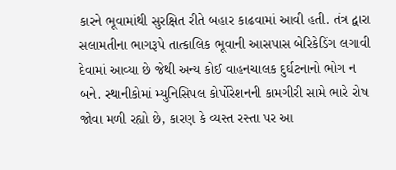કારને ભૂવામાંથી સુરક્ષિત રીતે બહાર કાઢવામાં આવી હતી. તંત્ર દ્વારા સલામતીના ભાગરૂપે તાત્કાલિક ભૂવાની આસપાસ બેરિકેડિંગ લગાવી દેવામાં આવ્યા છે જેથી અન્ય કોઈ વાહનચાલક દુર્ઘટનાનો ભોગ ન બને. સ્થાનીકોમાં મ્યુનિસિપલ કોર્પોરેશનની કામગીરી સામે ભારે રોષ જોવા મળી રહ્યો છે, કારણ કે વ્યસ્ત રસ્તા પર આ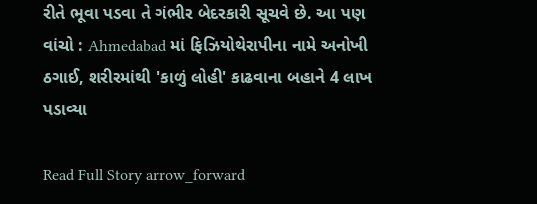રીતે ભૂવા પડવા તે ગંભીર બેદરકારી સૂચવે છે. આ પણ વાંચો : Ahmedabad માં ફિઝિયોથેરાપીના નામે અનોખી ઠગાઈ, શરીરમાંથી 'કાળું લોહી' કાઢવાના બહાને 4 લાખ પડાવ્યા

Read Full Story arrow_forward